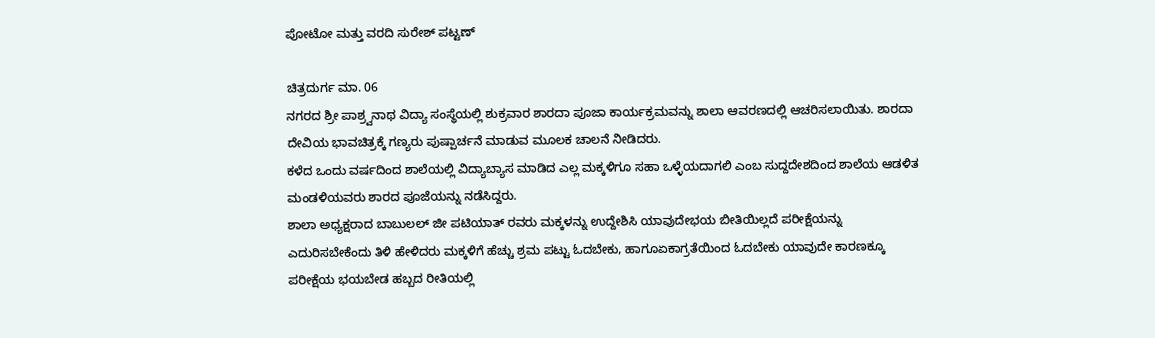ಪೋಟೋ ಮತ್ತು ವರದಿ ಸುರೇಶ್ ಪಟ್ಟಣ್

ಚಿತ್ರದುರ್ಗ ಮಾ. 06
ನಗರದ ಶ್ರೀ ಪಾಶ್ರ್ವನಾಥ ವಿದ್ಯಾ ಸಂಸ್ಥೆಯಲ್ಲಿ ಶುಕ್ರವಾರ ಶಾರದಾ ಪೂಜಾ ಕಾರ್ಯಕ್ರಮವನ್ನು ಶಾಲಾ ಆವರಣದಲ್ಲಿ ಆಚರಿಸಲಾಯಿತು. ಶಾರದಾ ದೇವಿಯ ಭಾವಚಿತ್ರಕ್ಕೆ ಗಣ್ಯರು ಪುಷ್ಪಾರ್ಚನೆ ಮಾಡುವ ಮೂಲಕ ಚಾಲನೆ ನೀಡಿದರು.
ಕಳೆದ ಒಂದು ವರ್ಷದಿಂದ ಶಾಲೆಯಲ್ಲಿ ವಿದ್ಯಾಬ್ಯಾಸ ಮಾಡಿದ ಎಲ್ಲ ಮಕ್ಕಳಿಗೂ ಸಹಾ ಒಳ್ಳೆಯದಾಗಲಿ ಎಂಬ ಸುದ್ದದೇಶದಿಂದ ಶಾಲೆಯ ಆಡಳಿತ ಮಂಡಳಿಯವರು ಶಾರದ ಪೂಜೆಯನ್ನು ನಡೆಸಿದ್ದರು.
ಶಾಲಾ ಅಧ್ಯಕ್ಷರಾದ ಬಾಬುಲಲ್ ಜೀ ಪಟಿಯಾತ್ ರವರು ಮಕ್ಕಳನ್ನು ಉದ್ದೇಶಿಸಿ ಯಾವುದೇಭಯ ಬೀತಿಯಿಲ್ಲದೆ ಪರೀಕ್ಷೆಯನ್ನು ಎದುರಿಸಬೇಕೆಂದು ತಿಳಿ ಹೇಳಿದರು ಮಕ್ಕಳಿಗೆ ಹೆಚ್ಚು ಶ್ರಮ ಪಟ್ಟು ಓದಬೇಕು, ಹಾಗೂಏಕಾಗ್ರತೆಯಿಂದ ಓದಬೇಕು ಯಾವುದೇ ಕಾರಣಕ್ಕೂ ಪರೀಕ್ಷೆಯ ಭಯಬೇಡ ಹಬ್ಬದ ರೀತಿಯಲ್ಲಿ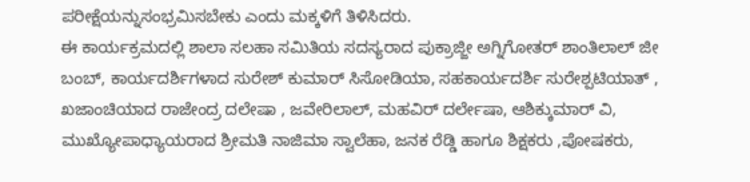ಪರೀಕ್ಷೆಯನ್ನುಸಂಭ್ರಮಿಸಬೇಕು ಎಂದು ಮಕ್ಕಳಿಗೆ ತಿಳಿಸಿದರು.
ಈ ಕಾರ್ಯಕ್ರಮದಲ್ಲಿ ಶಾಲಾ ಸಲಹಾ ಸಮಿತಿಯ ಸದಸ್ಯರಾದ ಪುಕ್ರಾಜ್ಜೀ ಅಗ್ನಿಗೋತರ್ ಶಾಂತಿಲಾಲ್ ಜೀ ಬಂಬ್, ಕಾರ್ಯದರ್ಶಿಗಳಾದ ಸುರೇಶ್ ಕುಮಾರ್ ಸಿಸೋಡಿಯಾ, ಸಹಕಾರ್ಯದರ್ಶಿ ಸುರೇಶ್ಪಟಿಯಾತ್ , ಖಜಾಂಚಿಯಾದ ರಾಜೇಂದ್ರ ದಲೇಷಾ , ಜವೇರಿಲಾಲ್, ಮಹವಿರ್ ದರ್ಲೇಷಾ, ಆಶಿಕ್ಕುಮಾರ್ ವಿ, ಮುಖ್ಯೋಪಾಧ್ಯಾಯರಾದ ಶ್ರೀಮತಿ ನಾಜಿಮಾ ಸ್ವಾಲೆಹಾ, ಜನಕ ರೆಡ್ಡಿ ಹಾಗೂ ಶಿಕ್ಷಕರು ,ಪೋಷಕರು,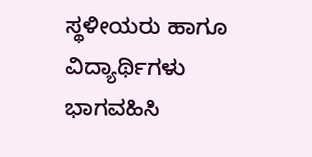ಸ್ಥಳೀಯರು ಹಾಗೂ ವಿದ್ಯಾರ್ಥಿಗಳು ಭಾಗವಹಿಸಿ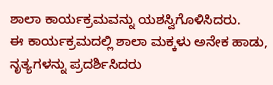ಶಾಲಾ ಕಾರ್ಯಕ್ರಮವನ್ನು ಯಶಸ್ವಿಗೊಳಿಸಿದರು.
ಈ ಕಾರ್ಯಕ್ರಮದಲ್ಲಿ ಶಾಲಾ ಮಕ್ಕಳು ಅನೇಕ ಹಾಡು, ನೃತ್ಯಗಳನ್ನು ಪ್ರದರ್ಶಿಸಿದರು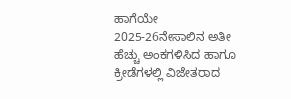ಹಾಗೆಯೇ 2025-26ನೇಸಾಲಿನ ಅತೀ ಹೆಚ್ಚು ಅಂಕಗಳಿಸಿದ ಹಾಗೂ ಕ್ರೀಡೆಗಳಲ್ಲಿ ವಿಜೇತರಾದ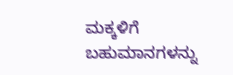ಮಕ್ಕಳಿಗೆ ಬಹುಮಾನಗಳನ್ನು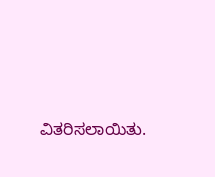ವಿತರಿಸಲಾಯಿತು.